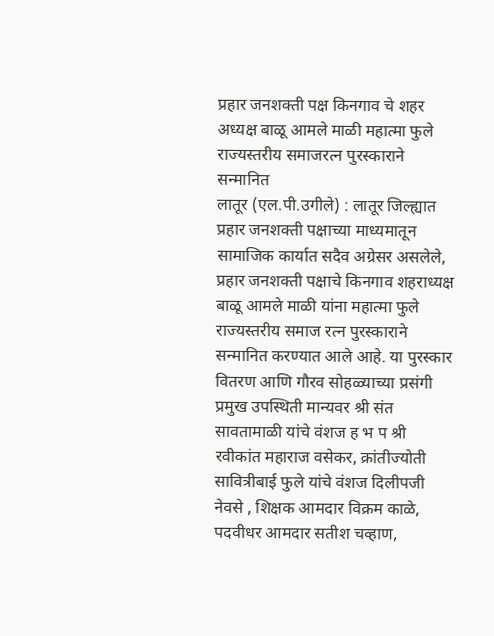प्रहार जनशक्ती पक्ष किनगाव चे शहर अध्यक्ष बाळू आमले माळी महात्मा फुले राज्यस्तरीय समाजरत्न पुरस्काराने सन्मानित
लातूर (एल.पी.उगीले) : लातूर जिल्ह्यात प्रहार जनशक्ती पक्षाच्या माध्यमातून सामाजिक कार्यात सदैव अग्रेसर असलेले, प्रहार जनशक्ती पक्षाचे किनगाव शहराध्यक्ष बाळू आमले माळी यांना महात्मा फुले राज्यस्तरीय समाज रत्न पुरस्काराने सन्मानित करण्यात आले आहे. या पुरस्कार वितरण आणि गौरव सोहळ्याच्या प्रसंगी प्रमुख उपस्थिती मान्यवर श्री संत सावतामाळी यांचे वंशज ह भ प श्री रवीकांत महाराज वसेकर, क्रांतीज्योती सावित्रीबाई फुले यांचे वंशज दिलीपजी नेवसे , शिक्षक आमदार विक्रम काळे, पदवीधर आमदार सतीश चव्हाण,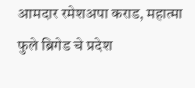आमदार रमेशअपा कराड, महात्मा फुले ब्रिगेड चे प्रदेश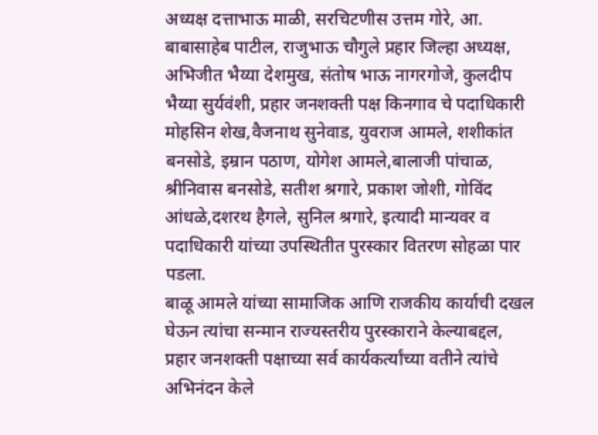अध्यक्ष दत्ताभाऊ माळी, सरचिटणीस उत्तम गोरे, आ. बाबासाहेब पाटील, राजुभाऊ चौगुले प्रहार जिल्हा अध्यक्ष, अभिजीत भैय्या देशमुख, संतोष भाऊ नागरगोजे, कुलदीप भैय्या सुर्यवंशी, प्रहार जनशक्ती पक्ष किनगाव चे पदाधिकारी मोहसिन शेख,वैजनाथ सुनेवाड, युवराज आमले, शशीकांत बनसोडे, इम्रान पठाण, योगेश आमले,बालाजी पांचाळ, श्रीनिवास बनसोडे, सतीश श्रगारे, प्रकाश जोशी, गोविंद आंधळे,दशरथ हैगले, सुनिल श्रगारे, इत्यादी मान्यवर व पदाधिकारी यांच्या उपस्थितीत पुरस्कार वितरण सोहळा पार पडला.
बाळू आमले यांच्या सामाजिक आणि राजकीय कार्याची दखल घेऊन त्यांचा सन्मान राज्यस्तरीय पुरस्काराने केल्याबद्दल, प्रहार जनशक्ती पक्षाच्या सर्व कार्यकर्त्यांच्या वतीने त्यांचे अभिनंदन केले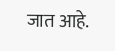जात आहे.